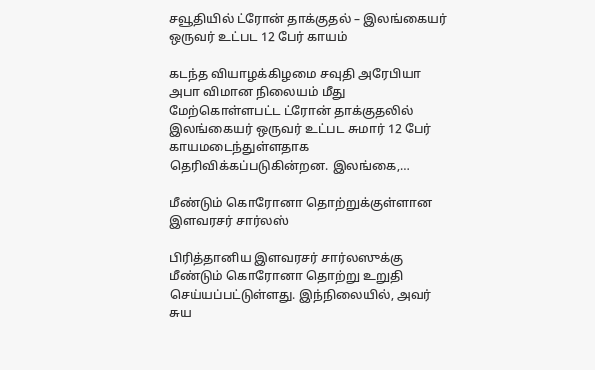சவூதியில் ட்ரோன் தாக்குதல் – இலங்கையர் ஒருவர் உட்பட 12 பேர் காயம்

கடந்த வியாழக்கிழமை சவுதி அரேபியா அபா விமான நிலையம் மீது மேற்கொள்ளபட்ட ட்ரோன் தாக்குதலில் இலங்கையர் ஒருவர் உட்பட சுமார் 12 பேர் காயமடைந்துள்ளதாக தெரிவிக்கப்படுகின்றன. இலங்கை,…

மீண்டும் கொரோனா தொற்றுக்குள்ளான இளவரசர் சார்லஸ்

பிரித்தானிய இளவரசர் சார்லஸுக்கு மீண்டும் கொரோனா தொற்று உறுதி செய்யப்பட்டுள்ளது. இந்நிலையில், அவர் சுய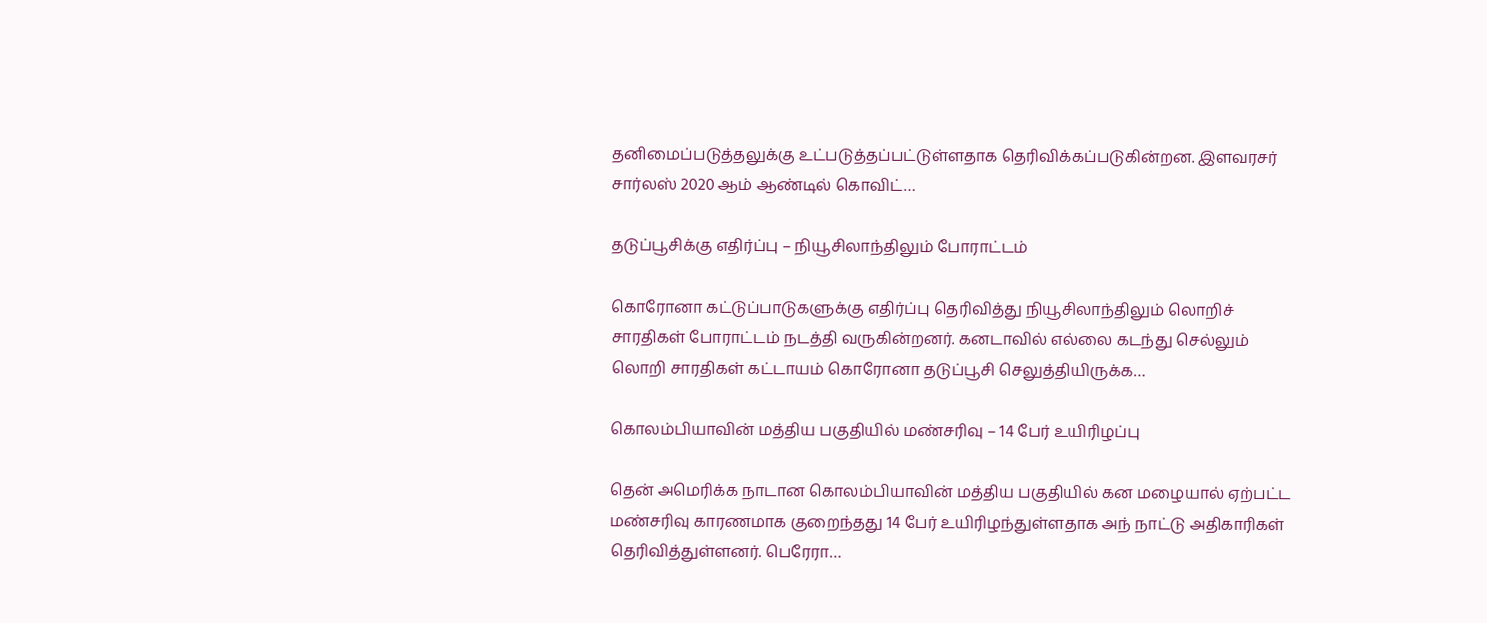தனிமைப்படுத்தலுக்கு உட்படுத்தப்பட்டுள்ளதாக தெரிவிக்கப்படுகின்றன. இளவரசர் சார்லஸ் 2020 ஆம் ஆண்டில் கொவிட்…

தடுப்பூசிக்கு எதிர்ப்பு – நியூசிலாந்திலும் போராட்டம்

கொரோனா கட்டுப்பாடுகளுக்கு எதிர்ப்பு தெரிவித்து நியூசிலாந்திலும் லொறிச் சாரதிகள் போராட்டம் நடத்தி வருகின்றனர். கனடாவில் எல்லை கடந்து செல்லும் லொறி சாரதிகள் கட்டாயம் கொரோனா தடுப்பூசி செலுத்தியிருக்க…

கொலம்பியாவின் மத்திய பகுதியில் மண்சரிவு – 14 பேர் உயிரிழப்பு

தென் அமெரிக்க நாடான கொலம்பியாவின் மத்திய பகுதியில் கன மழையால் ஏற்பட்ட மண்சரிவு காரணமாக குறைந்தது 14 பேர் உயிரிழந்துள்ளதாக அந் நாட்டு அதிகாரிகள் தெரிவித்துள்ளனர். பெரேரா…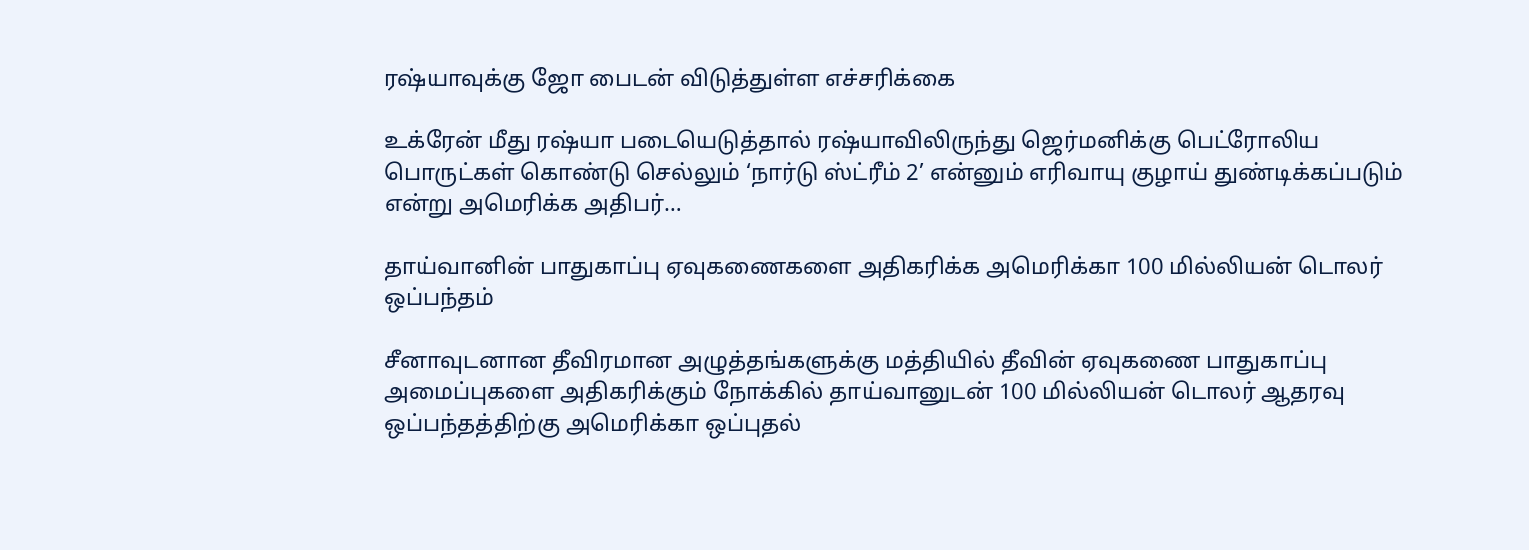ரஷ்யாவுக்கு ஜோ பைடன் விடுத்துள்ள எச்சரிக்கை

உக்ரேன் மீது ரஷ்யா படையெடுத்தால் ரஷ்யாவிலிருந்து ஜெர்மனிக்கு பெட்ரோலிய பொருட்கள் கொண்டு செல்லும் ‘நார்டு ஸ்ட்ரீம் 2’ என்னும் எரிவாயு குழாய் துண்டிக்கப்படும் என்று அமெரிக்க அதிபர்…

தாய்வானின் பாதுகாப்பு ஏவுகணைகளை அதிகரிக்க அமெரிக்கா 100 மில்லியன் டொலர் ஒப்பந்தம்

சீனாவுடனான தீவிரமான அழுத்தங்களுக்கு மத்தியில் தீவின் ஏவுகணை பாதுகாப்பு அமைப்புகளை அதிகரிக்கும் நோக்கில் தாய்வானுடன் 100 மில்லியன் டொலர் ஆதரவு ஒப்பந்தத்திற்கு அமெரிக்கா ஒப்புதல்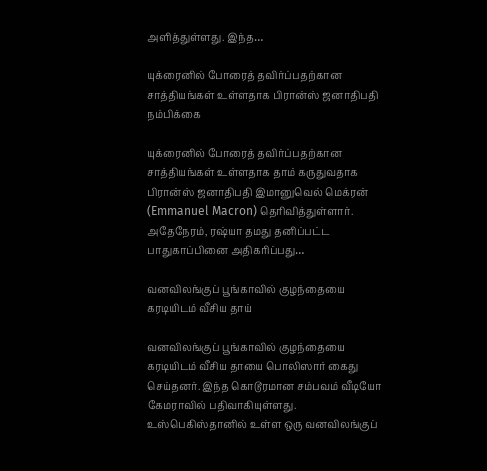அளித்துள்ளது. இந்த…

யுக்ரைனில் போரைத் தவிர்ப்பதற்கான சாத்தியங்கள் உள்ளதாக பிரான்ஸ் ஜனாதிபதி நம்பிக்கை

யுக்ரைனில் போரைத் தவிர்ப்பதற்கான சாத்தியங்கள் உள்ளதாக தாம் கருதுவதாக பிரான்ஸ் ஜனாதிபதி இமானுவெல் மெக்ரன் (Emmanuel Macron) தெரிவித்துள்ளார். அதேநேரம், ரஷ்யா தமது தனிப்பட்ட பாதுகாப்பினை அதிகரிப்பது…

வனவிலங்குப் பூங்காவில் குழந்தையை கரடியிடம் வீசிய தாய்

வனவிலங்குப் பூங்காவில் குழந்தையை கரடியிடம் வீசிய தாயை பொலிஸார் கைது செய்தனர். இந்த கொடூரமான சம்பவம் வீடியோ கேமராவில் பதிவாகியுள்ளது. உஸ்பெகிஸ்தானில் உள்ள ஒரு வனவிலங்குப்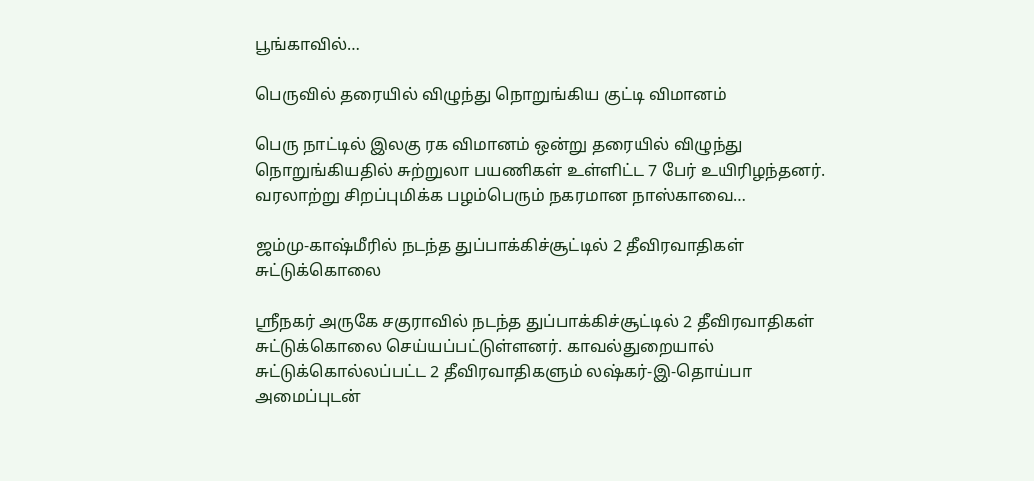பூங்காவில்…

பெருவில் தரையில் விழுந்து நொறுங்கிய குட்டி விமானம்

பெரு நாட்டில் இலகு ரக விமானம் ஒன்று தரையில் விழுந்து நொறுங்கியதில் சுற்றுலா பயணிகள் உள்ளிட்ட 7 பேர் உயிரிழந்தனர். வரலாற்று சிறப்புமிக்க பழம்பெரும் நகரமான நாஸ்காவை…

ஜம்மு-காஷ்மீரில் நடந்த துப்பாக்கிச்சூட்டில் 2 தீவிரவாதிகள் சுட்டுக்கொலை

ஸ்ரீநகர் அருகே சகுராவில் நடந்த துப்பாக்கிச்சூட்டில் 2 தீவிரவாதிகள் சுட்டுக்கொலை செய்யப்பட்டுள்ளனர். காவல்துறையால் சுட்டுக்கொல்லப்பட்ட 2 தீவிரவாதிகளும் லஷ்கர்-இ-தொய்பா அமைப்புடன்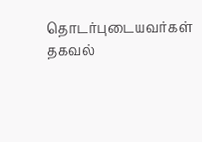தொடர்புடையவர்கள் தகவல்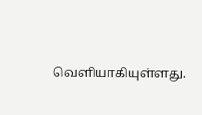வெளியாகியுள்ளது.